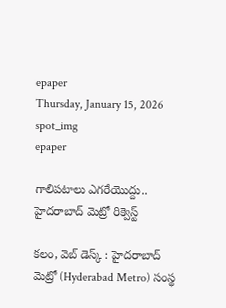epaper
Thursday, January 15, 2026
spot_img
epaper

గాలిపటాలు ఎగరేయొద్దు.. హైదరాబాద్ మెట్రో రిక్వెస్ట్

కలం, వెబ్ డెస్క్ : హైదరాబాద్ మెట్రో (Hyderabad Metro) సంస్థ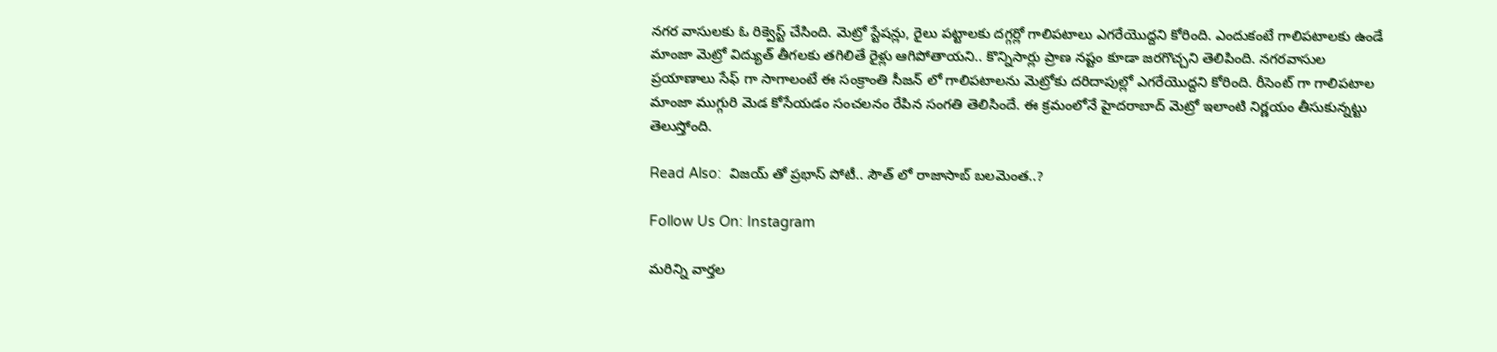నగర వాసులకు ఓ రిక్వెస్ట్ చేసింది. మెట్రో స్టేషన్లు, రైలు పట్టాలకు దగ్గర్లో గాలిపటాలు ఎగరేయొద్దని కోరింది. ఎందుకంటే గాలిపటాలకు ఉండే మాంజా మెట్రో విద్యుత్ తీగలకు తగిలితే రైళ్లు ఆగిపోతాయని.. కొన్నిసార్లు ప్రాణ నష్టం కూడా జరగొచ్చని తెలిపింది. నగరవాసుల ప్రయాణాలు సేఫ్ గా సాగాలంటే ఈ సంక్రాంతి సీజన్ లో గాలిపటాలను మెట్రోకు దరిదాపుల్లో ఎగరేయొద్దని కోరింది. రీసెంట్ గా గాలిపటాల మాంజా ముగ్గురి మెడ కోసేయడం సంచలనం రేపిన సంగతి తెలిసిందే. ఈ క్రమంలోనే హైదరాబాద్ మెట్రో ఇలాంటి నిర్ణయం తీసుకున్నట్టు తెలుస్తోంది.

Read Also:  విజయ్ తో ప్రభాస్ పోటీ.. సౌత్ లో రాజాసాబ్ బలమెంత..?

Follow Us On: Instagram

మ‌రిన్ని వార్త‌ల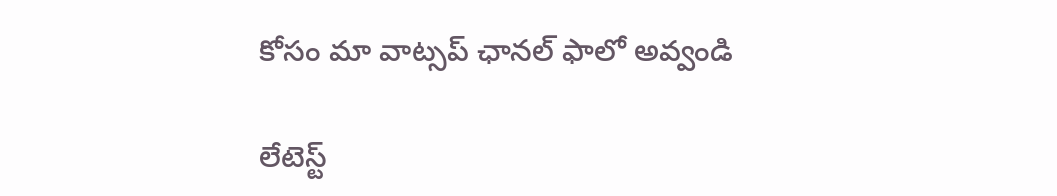కోసం మా వాట్స‌ప్ ఛాన‌ల్ ఫాలో అవ్వండి

లేటెస్ట్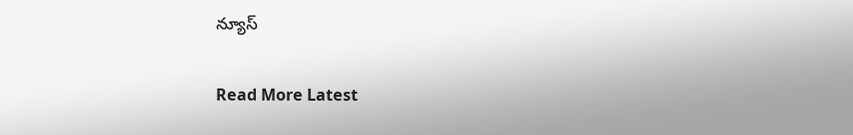న్యూస్‌

Read More Latest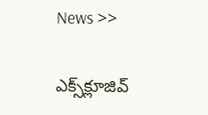News >>

ఎక్స్‌క్లూజివ్‌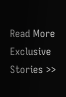Read More Exclusive Stories >>